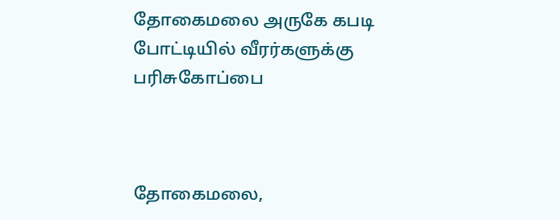தோகைமலை அருகே கபடி போட்டியில் வீரர்களுக்கு பரிசுகோப்பை



தோகைமலை,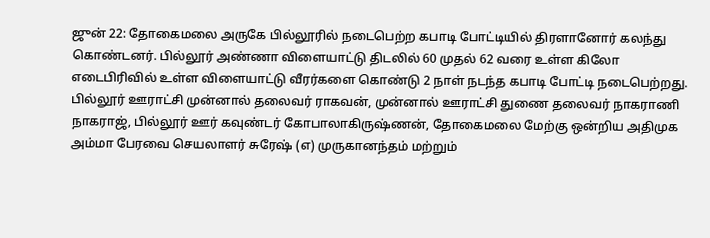ஜுன் 22: தோகைமலை அருகே பில்லூரில் நடைபெற்ற கபாடி போட்டியில் திரளானோர் கலந்து கொண்டனர். பில்லூர் அண்ணா விளையாட்டு திடலில் 60 முதல் 62 வரை உள்ள கிலோ எடைபிரிவில் உள்ள விளையாட்டு வீரர்களை கொண்டு 2 நாள் நடந்த கபாடி போட்டி நடைபெற்றது. பில்லூர் ஊராட்சி முன்னால் தலைவர் ராகவன், முன்னால் ஊராட்சி துணை தலைவர் நாகராணி நாகராஜ், பில்லூர் ஊர் கவுண்டர் கோபாலாகிருஷ்ணன், தோகைமலை மேற்கு ஒன்றிய அதிமுக அம்மா பேரவை செயலாளர் சுரேஷ் (எ) முருகானந்தம் மற்றும்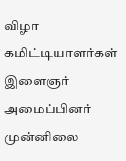விழா கமிட்டியாளர்கள் இளைஞர் அமைப்பினர் முன்னிலை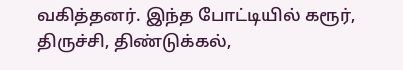வகித்தனர். இந்த போட்டியில் கரூர், திருச்சி, திண்டுக்கல்,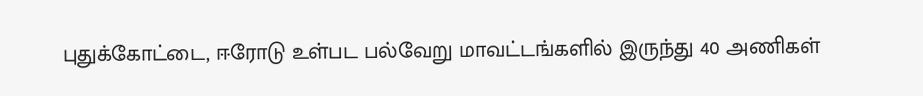புதுக்கோட்டை, ஈரோடு உள்பட பல்வேறு மாவட்டங்களில் இருந்து 40 அணிகள்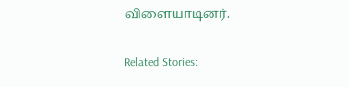விளையாடினர்.

Related Stories: